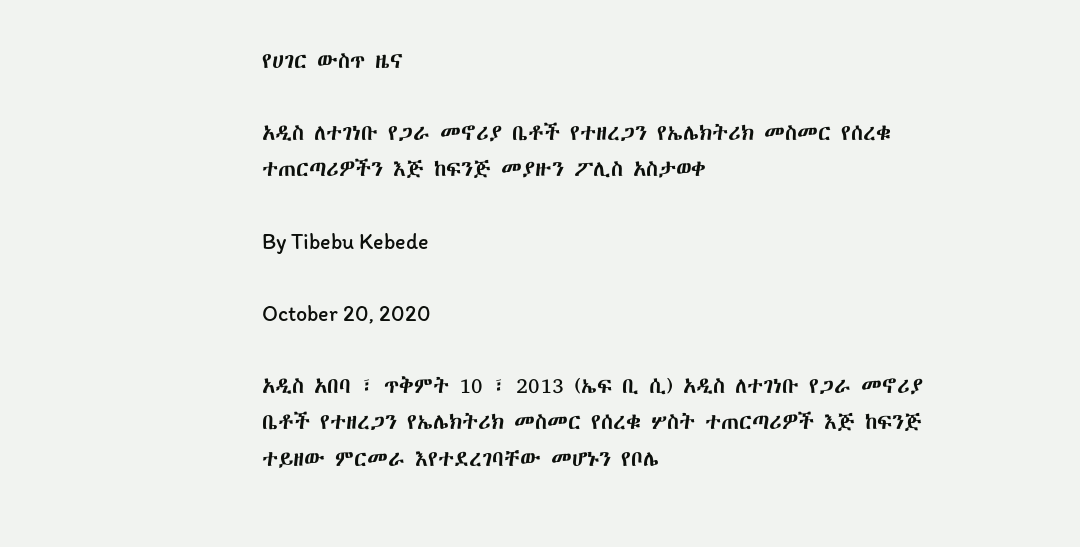የሀገር ውስጥ ዜና

አዲስ ለተገነቡ የጋራ መኖሪያ ቤቶች የተዘረጋን የኤሌክትሪክ መስመር የሰረቁ ተጠርጣሪዎችን እጅ ከፍንጅ መያዙን ፖሊስ አስታወቀ

By Tibebu Kebede

October 20, 2020

አዲስ አበባ ፣ ጥቅምት 10 ፣ 2013 (ኤፍ ቢ ሲ) አዲስ ለተገነቡ የጋራ መኖሪያ ቤቶች የተዘረጋን የኤሌክትሪክ መስመር የሰረቁ ሦስት ተጠርጣሪዎች እጅ ከፍንጅ ተይዘው ምርመራ እየተደረገባቸው መሆኑን የቦሌ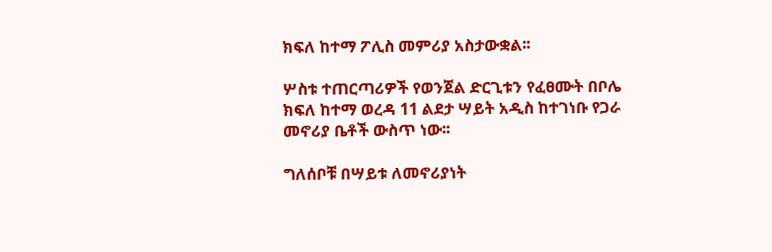ክፍለ ከተማ ፖሊስ መምሪያ አስታውቋል፡፡

ሦስቱ ተጠርጣሪዎች የወንጀል ድርጊቱን የፈፀሙት በቦሌ ክፍለ ከተማ ወረዳ 11 ልደታ ሣይት አዲስ ከተገነቡ የጋራ መኖሪያ ቤቶች ውስጥ ነው፡፡

ግለሰቦቹ በሣይቱ ለመኖሪያነት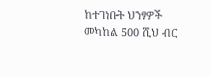ከተገነቡት ህንፃዎች መካከል 500 ሺህ ብር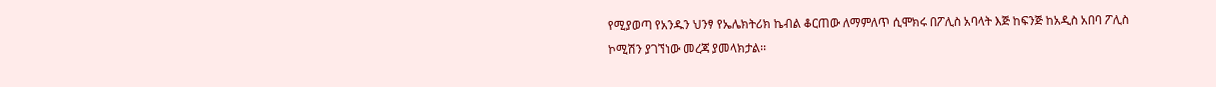የሚያወጣ የአንዱን ህንፃ የኤሌክትሪክ ኬብል ቆርጠው ለማምለጥ ሲሞክሩ በፖሊስ አባላት እጅ ከፍንጅ ከአዲስ አበባ ፖሊስ ኮሚሽን ያገኘነው መረጃ ያመላክታል፡፡